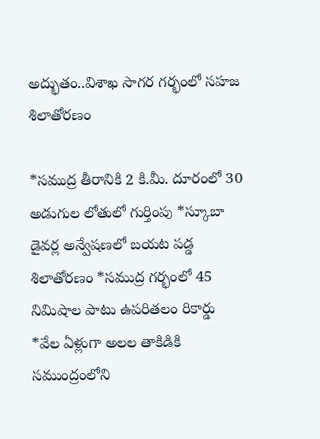అద్భుతం..విశాఖ సాగర గర్భంలో సహజ శిలాతోరణం

*సముద్ర తీరానికి 2 కి.మీ. దూరంలో 30 అడుగుల లోతులో గుర్తింపు *స్కూబా డైవర్ల అన్వేషణలో బయట పడ్డ శిలాతోరణం *సముద్ర గర్భంలో 45 నిమిషాల పాటు ఉపరితలం రికార్డు *వేల ఏళ్లుగా అలల తాకిడికి సముంద్రంలోని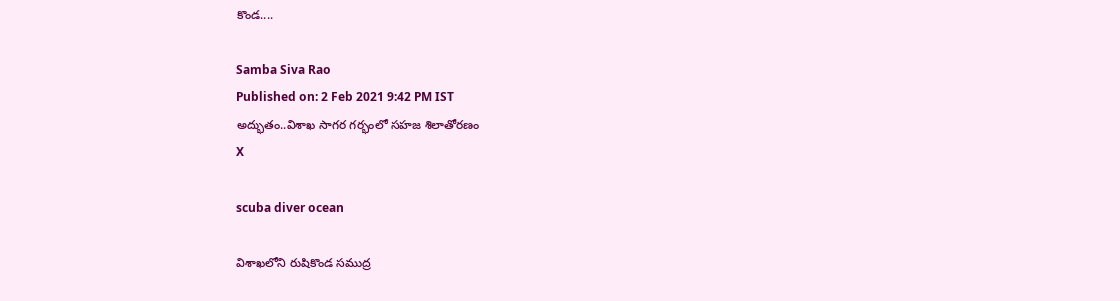కొండ....

Samba Siva Rao
Published on: 2 Feb 2021 9:42 PM IST
అద్భుతం..విశాఖ సాగర గర్భంలో సహజ శిలాతోరణం
X

scuba diver ocean

విశాఖలోని రుషికొండ సముద్ర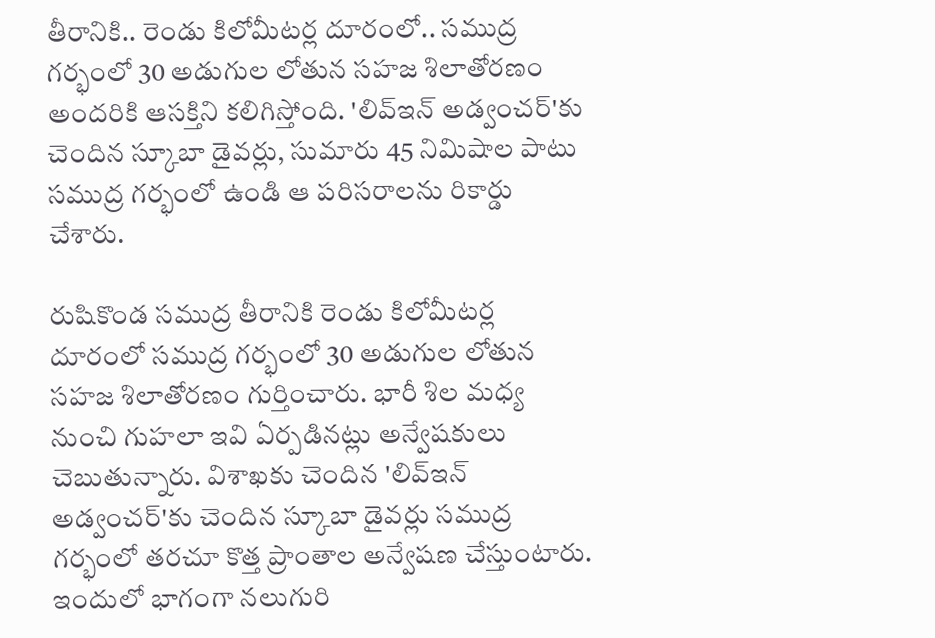తీరానికి.. రెండు కిలోమీటర్ల దూరంలో.. సముద్ర గర్భంలో 30 అడుగుల లోతున సహజ శిలాతోరణం అందరికి ఆసక్తిని కలిగిస్తోంది. 'లివ్‌ఇన్‌ అడ్వంచర్‌'కు చెందిన స్కూబా డైవర్లు, సుమారు 45 నిమిషాల పాటు సముద్ర గర్భంలో ఉండి ఆ పరిసరాలను రికార్డు చేశారు.

రుషికొండ సముద్ర తీరానికి రెండు కిలోమీటర్ల దూరంలో సముద్ర గర్భంలో 30 అడుగుల లోతున సహజ శిలాతోరణం గుర్తించారు. భారీ శిల మధ్య నుంచి గుహలా ఇవి ఏర్పడినట్లు అన్వేషకులు చెబుతున్నారు. విశాఖకు చెందిన 'లివ్‌ఇన్‌ అడ్వంచర్‌'కు చెందిన స్కూబా డైవర్లు సముద్ర గర్భంలో తరచూ కొత్త ప్రాంతాల అన్వేషణ చేస్తుంటారు. ఇందులో భాగంగా నలుగురి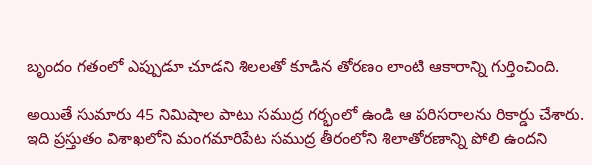బృందం గతంలో ఎప్పుడూ చూడని శిలలతో కూడిన తోరణం లాంటి ఆకారాన్ని గుర్తించింది.

అయితే సుమారు 45 నిమిషాల పాటు సముద్ర గర్భంలో ఉండి ఆ పరిసరాలను రికార్డు చేశారు. ఇది ప్రస్తుతం విశాఖలోని మంగమారిపేట సముద్ర తీరంలోని శిలాతోరణాన్ని పోలి ఉందని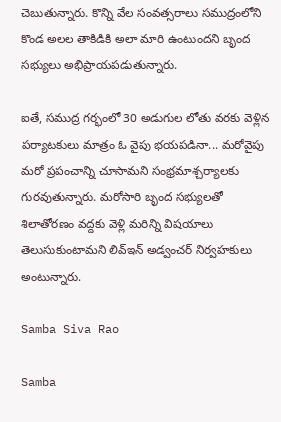చెబుతున్నారు. కొన్ని వేల సంవత్సరాలు సముద్రంలోని కొండ అలల తాకిడికి అలా మారి ఉంటుందని బృంద సభ్యులు అభిప్రాయపడుతున్నారు.

ఐతే, సముద్ర గర్భంలో 30 అడుగుల లోతు వరకు వెళ్లిన పర్యాటకులు మాత్రం ఓ వైపు భయపడినా... మరోవైపు మరో ప్రపంచాన్ని చూసామని సంభ్రమాశ్చర్యాలకు గురవుతున్నారు. మరోసారి బృంద సభ్యులతో శిలాతోరణం వద్దకు వెళ్లి మరిన్ని విషయాలు తెలుసుకుంటామని లివ్‌ఇన్‌ అడ్వంచర్ నిర్వహకులు అంటున్నారు.

Samba Siva Rao

Samba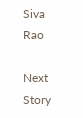Siva Rao

Next Story